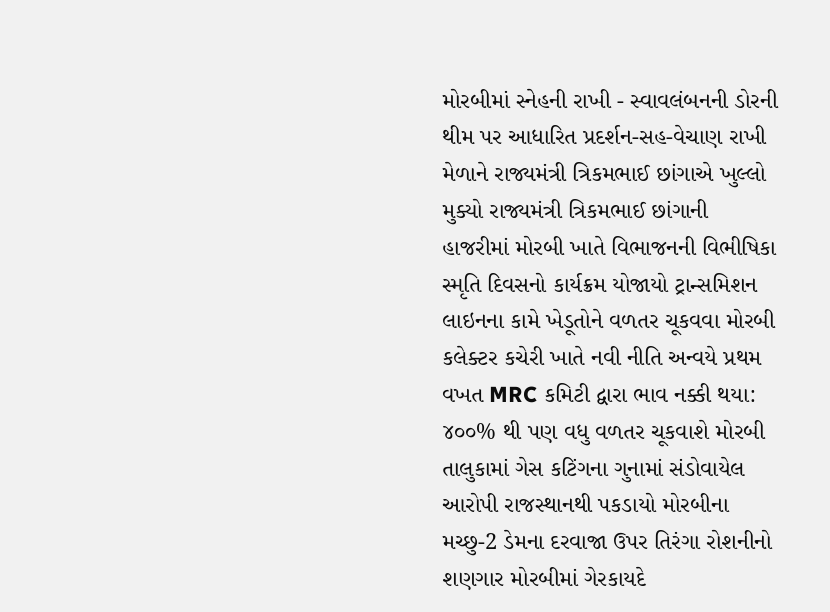મોરબીમાં સ્નેહની રાખી - સ્વાવલંબનની ડોરની થીમ પર આધારિત પ્રદર્શન-સહ-વેચાણ રાખી મેળાને રાજ્યમંત્રી ત્રિકમભાઈ છાંગાએ ખુલ્લો મુક્યો રાજ્યમંત્રી ત્રિકમભાઈ છાંગાની હાજરીમાં મોરબી ખાતે વિભાજનની વિભીષિકા સ્મૃતિ દિવસનો કાર્યક્રમ યોજાયો ટ્રાન્સમિશન લાઇનના કામે ખેડૂતોને વળતર ચૂકવવા મોરબી કલેક્ટર કચેરી ખાતે નવી નીતિ અન્વયે પ્રથમ વખત MRC કમિટી દ્વારા ભાવ નક્કી થયા: ૪૦૦% થી પણ વધુ વળતર ચૂકવાશે મોરબી તાલુકામાં ગેસ કટિંગના ગુનામાં સંડોવાયેલ આરોપી રાજસ્થાનથી પકડાયો મોરબીના મચ્છુ-2 ડેમના દરવાજા ઉપર તિરંગા રોશનીનો શણગાર મોરબીમાં ગેરકાયદે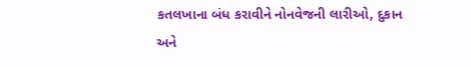કતલખાના બંધ કરાવીને નોનવેજની લારીઓ, દુકાન અને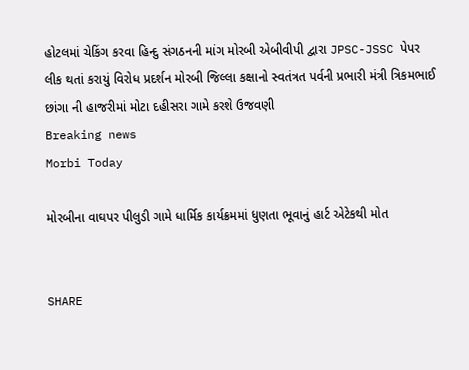હોટલમાં ચેકિંગ કરવા હિન્દુ સંગઠનની માંગ મોરબી એબીવીપી દ્વારા JPSC-JSSC પેપર લીક થતાં કરાયું વિરોધ પ્રદર્શન મોરબી જિલ્લા કક્ષાનો સ્વતંત્રત પર્વની પ્રભારી મંત્રી ત્રિકમભાઈ છાંગા ની હાજરીમાં મોટા દહીસરા ગામે કરશે ઉજવણી
Breaking news
Morbi Today

મોરબીના વાઘપર પીલુડી ગામે ધાર્મિક કાર્યક્રમમાં ધુણતા ભૂવાનું હાર્ટ એટેકથી મોત


SHARE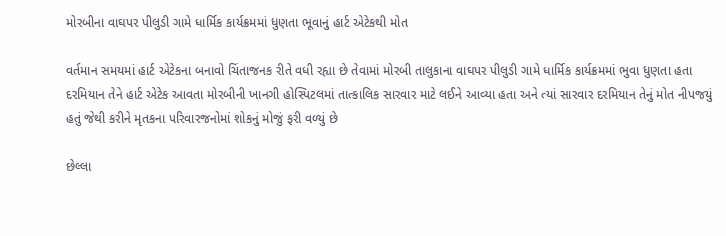મોરબીના વાઘપર પીલુડી ગામે ધાર્મિક કાર્યક્રમમાં ધુણતા ભૂવાનું હાર્ટ એટેકથી મોત

વર્તમાન સમયમાં હાર્ટ એટેકના બનાવો ચિંતાજનક રીતે વધી રહ્યા છે તેવામાં મોરબી તાલુકાના વાઘપર પીલુડી ગામે ધાર્મિક કાર્યક્રમમાં ભુવા ધુણતા હતા દરમિયાન તેને હાર્ટ એટેક આવતા મોરબીની ખાનગી હોસ્પિટલમાં તાત્કાલિક સારવાર માટે લઈને આવ્યા હતા અને ત્યાં સારવાર દરમિયાન તેનું મોત નીપજયું હતું જેથી કરીને મૃતકના પરિવારજનોમાં શોકનું મોજું ફરી વળ્યું છે

છેલ્લા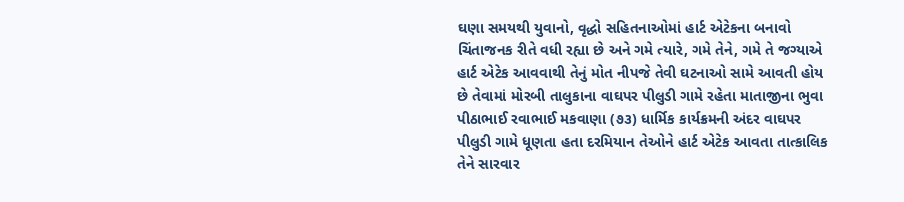ઘણા સમયથી યુવાનો, વૃદ્ધો સહિતનાઓમાં હાર્ટ એટેકના બનાવો ચિંતાજનક રીતે વધી રહ્યા છે અને ગમે ત્યારે, ગમે તેને, ગમે તે જગ્યાએ હાર્ટ એટેક આવવાથી તેનું મોત નીપજે તેવી ઘટનાઓ સામે આવતી હોય છે તેવામાં મોરબી તાલુકાના વાઘપર પીલુડી ગામે રહેતા માતાજીના ભુવા પીઠાભાઈ રવાભાઈ મકવાણા (૭૩) ધાર્મિક કાર્યક્રમની અંદર વાઘપર પીલુડી ગામે ધૂણતા હતા દરમિયાન તેઓને હાર્ટ એટેક આવતા તાત્કાલિક તેને સારવાર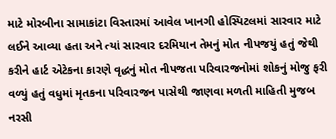માટે મોરબીના સામાકાંટા વિસ્તારમાં આવેલ ખાનગી હોસ્પિટલમાં સારવાર માટે લઈને આવ્યા હતા અને ત્યાં સારવાર દરમિયાન તેમનું મોત નીપજયું હતું જેથી કરીને હાર્ટ એટેકના કારણે વૃદ્ધનું મોત નીપજતા પરિવારજનોમાં શોકનું મોજુ ફરી વળ્યું હતું વધુમાં મૃતકના પરિવારજન પાસેથી જાણવા મળતી માહિતી મુજબ નરસી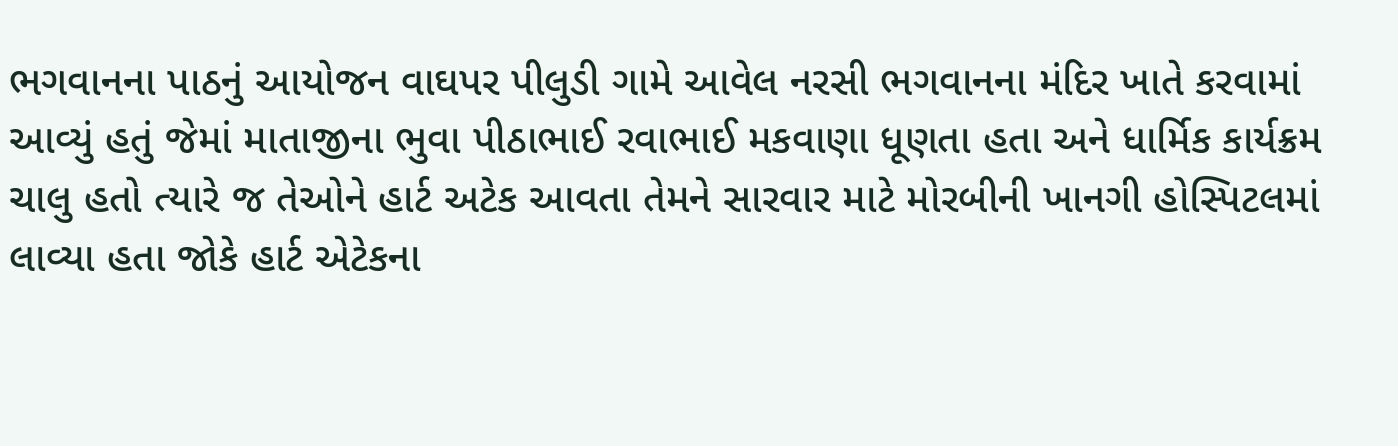ભગવાનના પાઠનું આયોજન વાઘપર પીલુડી ગામે આવેલ નરસી ભગવાનના મંદિર ખાતે કરવામાં આવ્યું હતું જેમાં માતાજીના ભુવા પીઠાભાઈ રવાભાઈ મકવાણા ધૂણતા હતા અને ધાર્મિક કાર્યક્રમ ચાલુ હતો ત્યારે જ તેઓને હાર્ટ અટેક આવતા તેમને સારવાર માટે મોરબીની ખાનગી હોસ્પિટલમાં લાવ્યા હતા જોકે હાર્ટ એટેકના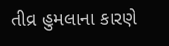તીવ્ર હુમલાના કારણે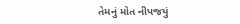તેમનું મોત નીપજયું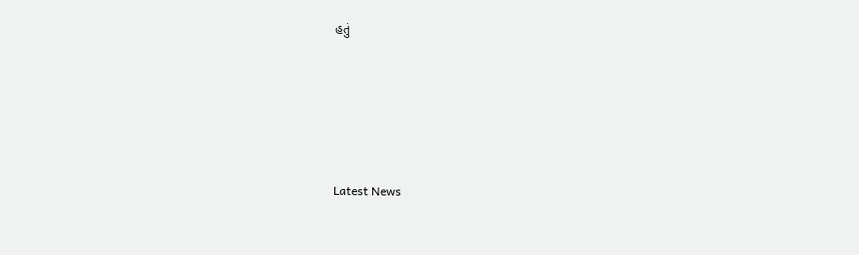હતું






Latest News